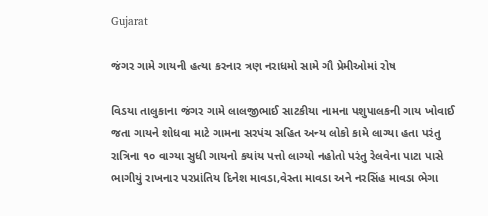Gujarat

જંગર ગામે ગાયની હત્યા કરનાર ત્રણ નરાધમો સામે ગૌ પ્રેમીઓમાં રોષ

વિડયા તાલુકાના જંગર ગામે લાલજીભાઈ સાટકીયા નામના પશુપાલકની ગાય ખોવાઈ જતા ગાયને શોધવા માટે ગામના સરપંચ સહિત અન્ય લોકો કામે લાગ્યા હતા પરંતુ રાત્રિના ૧૦ વાગ્યા સુધી ગાયનો કયાંય પત્તો લાગ્યો નહોતો પરંતુ રેલવેના પાટા પાસે ભાગીયું રાખનાર પરપ્રાંતિય દિનેશ માવડા,વેસ્તા માવડા અને નરસિંહ માવડા ભેગા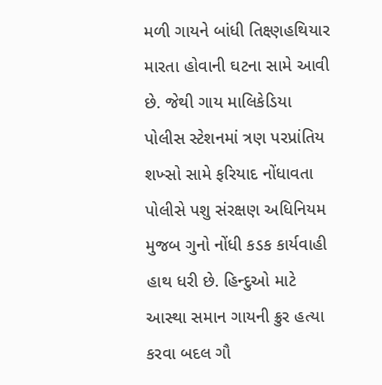મળી ગાયને બાંધી તિક્ષ્ણહથિયાર મારતા હોવાની ઘટના સામે આવી છે. જેથી ગાય માલિકેડિયા પોલીસ સ્ટેશનમાં ત્રણ પરપ્રાંતિય શખ્સો સામે ફરિયાદ નોંધાવતા પોલીસે પશુ સંરક્ષણ અધિનિયમ મુજબ ગુનો નોંધી કડક કાર્યવાહી હાથ ધરી છે. હિન્દુઓ માટે આસ્થા સમાન ગાયની ક્રુર હત્યા કરવા બદલ ગૌ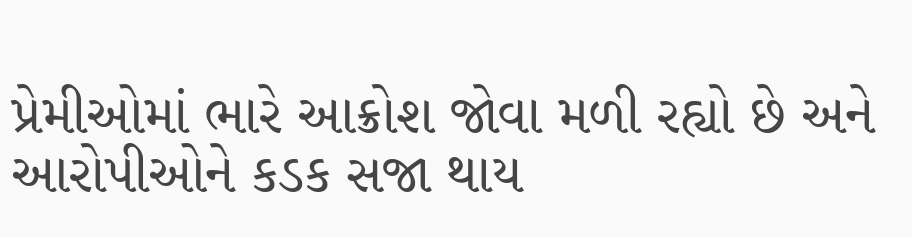પ્રેમીઓમાં ભારે આક્રોશ જોવા મળી રહ્યો છે અને આરોપીઓને કડક સજા થાય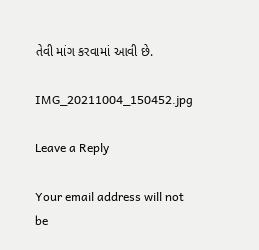તેવી માંગ કરવામાં આવી છે.

IMG_20211004_150452.jpg

Leave a Reply

Your email address will not be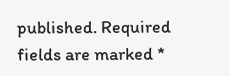published. Required fields are marked *